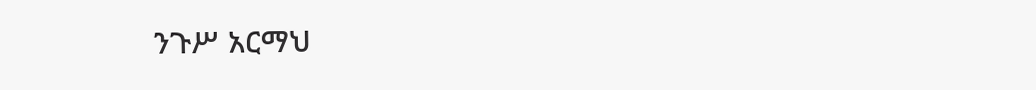ንጉሥ አርማህ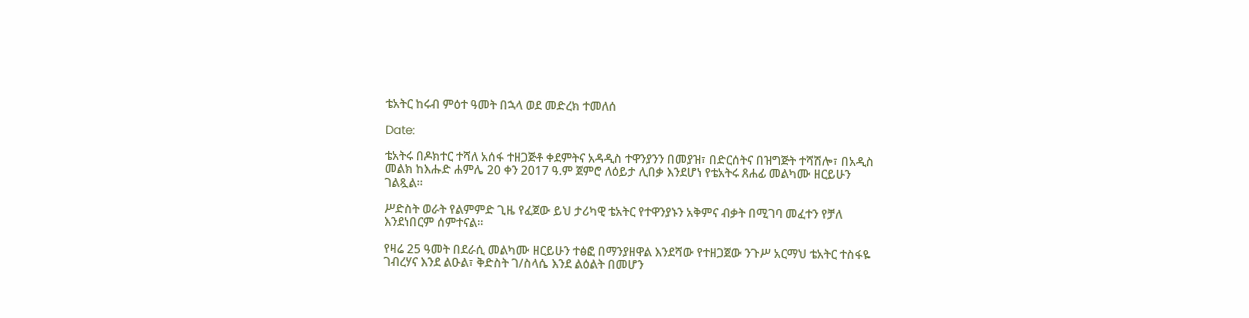ቴአትር ከሩብ ምዕተ ዓመት በኋላ ወደ መድረክ ተመለሰ

Date:

ቴአትሩ በዶክተር ተሻለ አሰፋ ተዘጋጅቶ ቀደምትና አዳዲስ ተዋንያንን በመያዝ፣ በድርሰትና በዝግጅት ተሻሽሎ፣ በአዲስ መልክ ከእሑድ ሐምሌ 20 ቀን 2017 ዓ.ም ጀምሮ ለዕይታ ሊበቃ እንደሆነ የቴአትሩ ጸሐፊ መልካሙ ዘርይሁን ገልጿል።

ሥድስት ወራት የልምምድ ጊዜ የፈጀው ይህ ታሪካዊ ቴአትር የተዋንያኑን አቅምና ብቃት በሚገባ መፈተን የቻለ እንደነበርም ሰምተናል።

የዛሬ 25 ዓመት በደራሲ መልካሙ ዘርይሁን ተፅፎ በማንያዘዋል እንደሻው የተዘጋጀው ንጉሥ አርማህ ቴአትር ተስፋዬ ገብረሃና እንደ ልዑል፣ ቅድስት ገ/ስላሴ እንደ ልዕልት በመሆን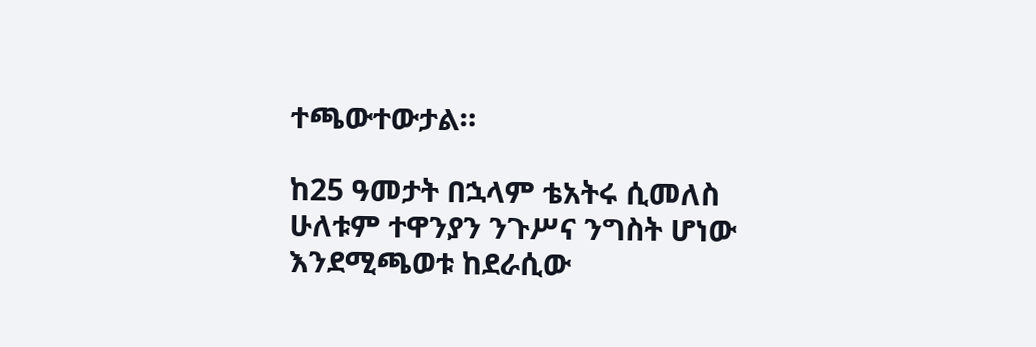ተጫውተውታል።

ከ25 ዓመታት በኋላም ቴአትሩ ሲመለስ ሁለቱም ተዋንያን ንጉሥና ንግስት ሆነው እንደሚጫወቱ ከደራሲው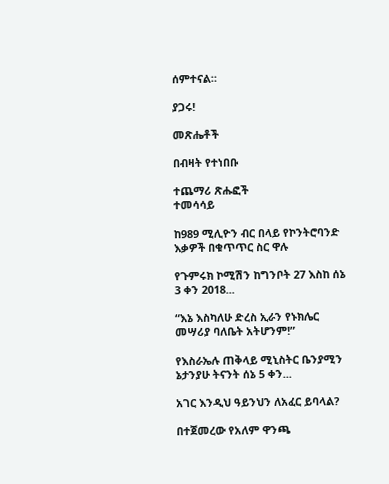ሰምተናል።

ያጋሩ!

መጽሔቶች

በብዛት የተነበቡ

ተጨማሪ ጽሑፎች
ተመሳሳይ

ከ989 ሚሊዮን ብር በላይ የኮንትሮባንድ እቃዎች በቁጥጥር ስር ዋሉ

የጉምሩክ ኮሚሽን ከግንቦት 27 እስከ ሰኔ 3 ቀን 2018...

“እኔ እስካለሁ ድረስ ኢራን የኑክሌር መሣሪያ ባለቤት አትሆንም!”

የእስራኤሉ ጠቅላይ ሚኒስትር ቤንያሚን ኔታንያሁ ትናንት ሰኔ 5 ቀን...

አገር እንዲህ ዓይንህን ለአፈር ይባላል?

በተጀመረው የአለም ዋንጫ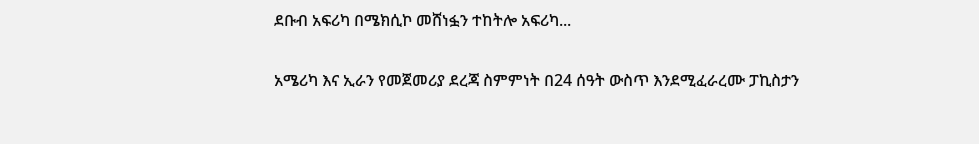ደቡብ አፍሪካ በሜክሲኮ መሸነፏን ተከትሎ አፍሪካ...

አሜሪካ እና ኢራን የመጀመሪያ ደረጃ ስምምነት በ24 ሰዓት ውስጥ እንደሚፈራረሙ ፓኪስታን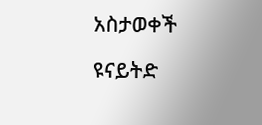አስታወቀች

ዩናይትድ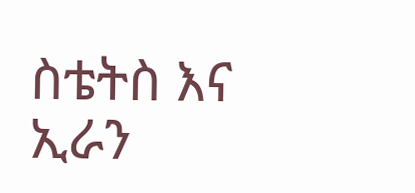ስቴትስ እና ኢራን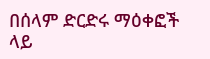በሰላም ድርድሩ ማዕቀፎች ላይ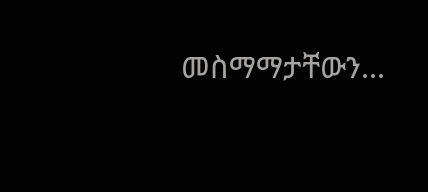መስማማታቸውን...